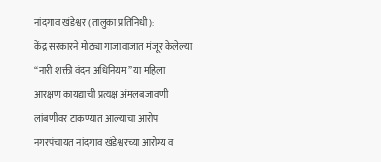नांदगाव खंडेश्वर (तालुका प्रतिनिधी):
केंद्र सरकारने मोठ्या गाजावाजात मंजूर केलेल्या “नारी शक्ती वंदन अधिनियम” या महिला आरक्षण कायद्याची प्रत्यक्ष अंमलबजावणी लांबणीवर टाकण्यात आल्याचा आरोप नगरपंचायत नांदगाव खंडेश्वरच्या आरोग्य व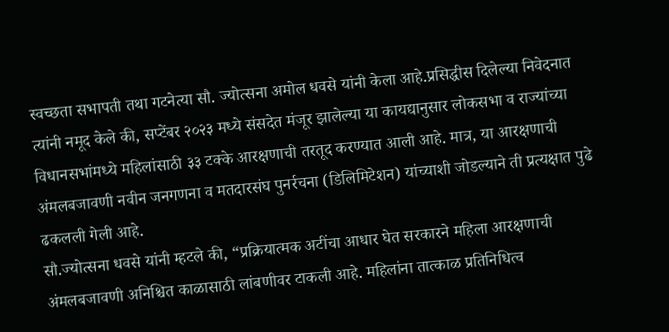स्वच्छता सभापती तथा गटनेत्या सौ. ज्योत्सना अमोल धवसे यांनी केला आहे.प्रसिद्धीस दिलेल्या निवेदनात त्यांनी नमूद केले की, सप्टेंबर २०२३ मध्ये संसदेत मंजूर झालेल्या या कायद्यानुसार लोकसभा व राज्यांच्या विधानसभांमध्ये महिलांसाठी ३३ टक्के आरक्षणाची तरतूद करण्यात आली आहे. मात्र, या आरक्षणाची अंमलबजावणी नवीन जनगणना व मतदारसंघ पुनर्रचना (डिलिमिटेशन) यांच्याशी जोडल्याने ती प्रत्यक्षात पुढे ढकलली गेली आहे.
सौ.ज्योत्सना धवसे यांनी म्हटले की, “प्रक्रियात्मक अटींचा आधार घेत सरकारने महिला आरक्षणाची अंमलबजावणी अनिश्चित काळासाठी लांबणीवर टाकली आहे. महिलांना तात्काळ प्रतिनिधित्व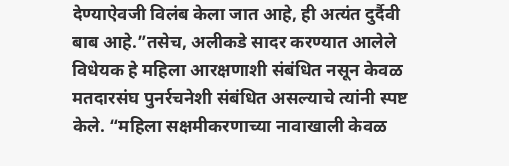देण्याऐवजी विलंब केला जात आहे, ही अत्यंत दुर्दैवी बाब आहे.”तसेच, अलीकडे सादर करण्यात आलेले विधेयक हे महिला आरक्षणाशी संबंधित नसून केवळ मतदारसंघ पुनर्रचनेशी संबंधित असल्याचे त्यांनी स्पष्ट केले. “महिला सक्षमीकरणाच्या नावाखाली केवळ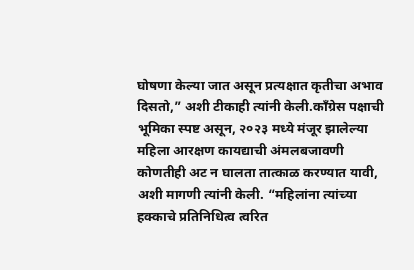घोषणा केल्या जात असून प्रत्यक्षात कृतीचा अभाव दिसतो,” अशी टीकाही त्यांनी केली.काँग्रेस पक्षाची भूमिका स्पष्ट असून, २०२३ मध्ये मंजूर झालेल्या महिला आरक्षण कायद्याची अंमलबजावणी कोणतीही अट न घालता तात्काळ करण्यात यावी, अशी मागणी त्यांनी केली. “महिलांना त्यांच्या हक्काचे प्रतिनिधित्व त्वरित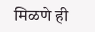मिळणे ही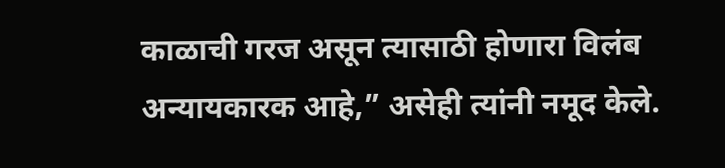काळाची गरज असून त्यासाठी होणारा विलंब अन्यायकारक आहे,” असेही त्यांनी नमूद केले.